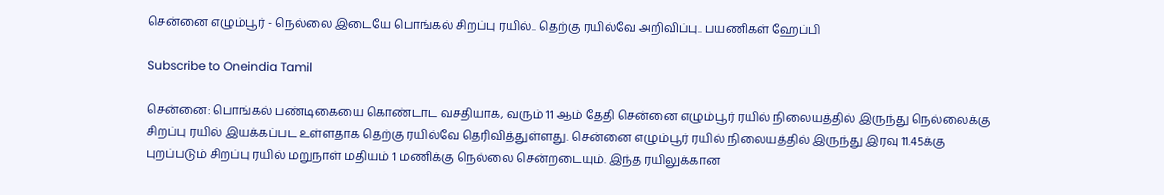சென்னை எழும்பூர் - நெல்லை இடையே பொங்கல் சிறப்பு ரயில்.. தெற்கு ரயில்வே அறிவிப்பு.. பயணிகள் ஹேப்பி

Subscribe to Oneindia Tamil

சென்னை: பொங்கல் பண்டிகையை கொண்டாட வசதியாக, வரும் 11 ஆம் தேதி சென்னை எழும்பூர் ரயில் நிலையத்தில் இருந்து நெல்லைக்கு சிறப்பு ரயில் இயக்கப்பட உள்ளதாக தெற்கு ரயில்வே தெரிவித்துள்ளது. சென்னை எழும்பூர் ரயில் நிலையத்தில் இருந்து இரவு 11.45க்கு புறப்படும் சிறப்பு ரயில் மறுநாள் மதியம் 1 மணிக்கு நெல்லை சென்றடையும். இந்த ரயிலுக்கான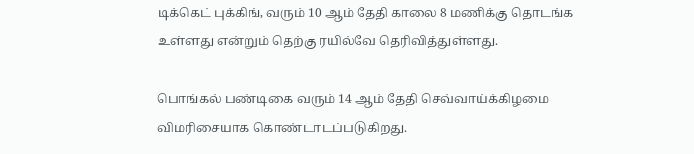டிக்கெட் புக்கிங், வரும் 10 ஆம் தேதி காலை 8 மணிக்கு தொடங்க உள்ளது என்றும் தெற்கு ரயில்வே தெரிவித்துள்ளது.

பொங்கல் பண்டிகை வரும் 14 ஆம் தேதி செவ்வாய்க்கிழமை விமரிசையாக கொண்டாடப்படுகிறது.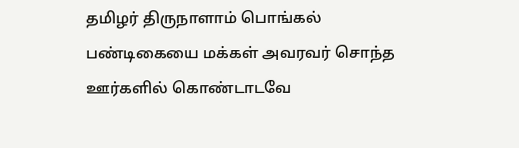தமிழர் திருநாளாம் பொங்கல் பண்டிகையை மக்கள் அவரவர் சொந்த ஊர்களில் கொண்டாடவே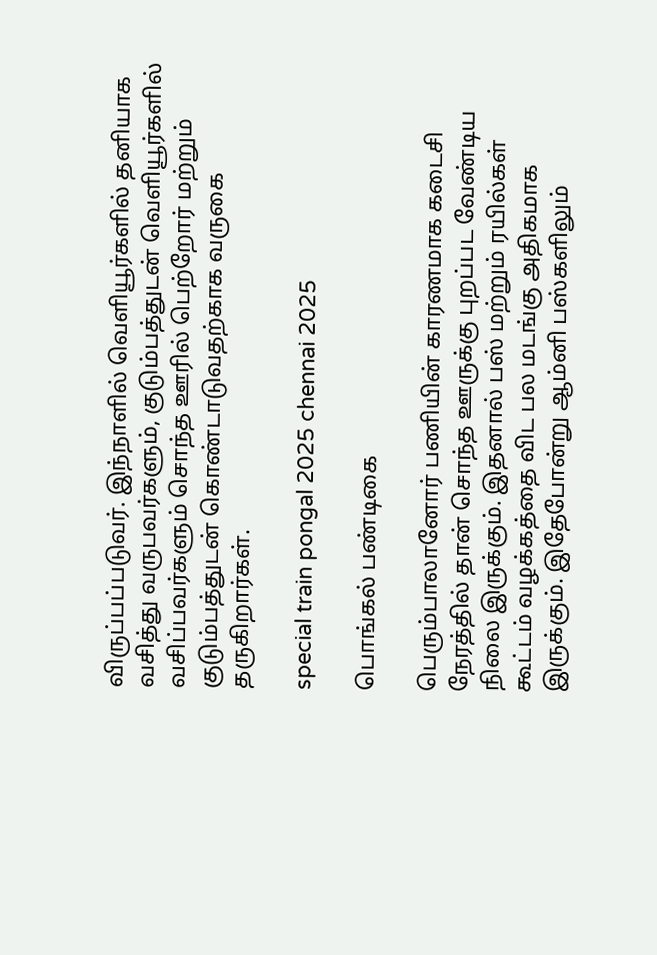விருப்பப்படுவர். இந்நாளில் வெளியூர்களில் தனியாக வசித்து வருபவர்களும், குடும்பத்துடன் வெளியூர்களில் வசிப்பவர்களும் சொந்த ஊரில் பெற்றோர் மற்றும் குடும்பத்துடன் கொண்டாடுவதற்காக வருகை தருகிறார்கள்.

special train pongal 2025 chennai 2025

பொங்கல் பண்டிகை

பெரும்பாலானோர் பணியின் காரணமாக கடைசி நேரத்தில் தான் சொந்த ஊருக்கு புறப்பட வேண்டிய நிலை இருக்கும். இதனால் பஸ் மற்றும் ரயில்கள் கூட்டம் வழக்கத்தை விட பல மடங்கு அதிகமாக இருக்கும். இதேபோன்று ஆம்னி பஸ்களிலும்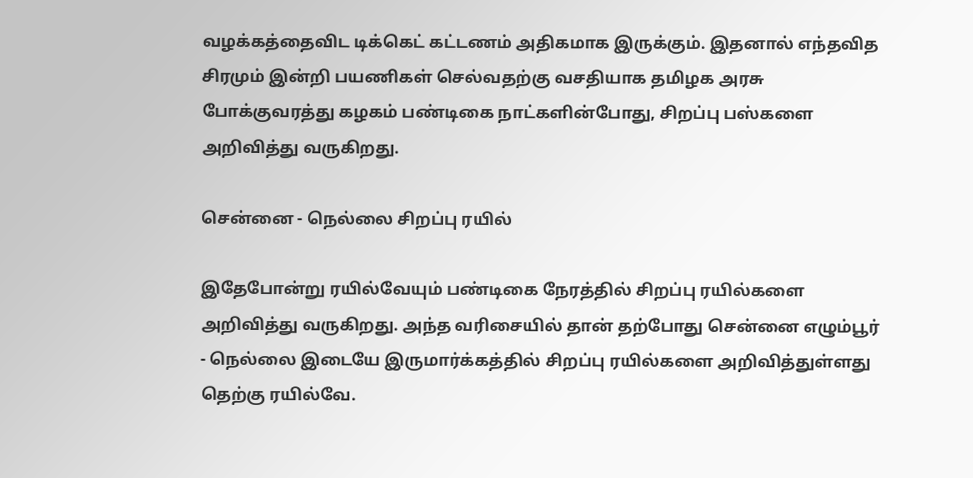வழக்கத்தைவிட டிக்கெட் கட்டணம் அதிகமாக இருக்கும். இதனால் எந்தவித சிரமும் இன்றி பயணிகள் செல்வதற்கு வசதியாக தமிழக அரசு போக்குவரத்து கழகம் பண்டிகை நாட்களின்போது, சிறப்பு பஸ்களை அறிவித்து வருகிறது.

சென்னை - நெல்லை சிறப்பு ரயில்

இதேபோன்று ரயில்வேயும் பண்டிகை நேரத்தில் சிறப்பு ரயில்களை அறிவித்து வருகிறது. அந்த வரிசையில் தான் தற்போது சென்னை எழும்பூர் - நெல்லை இடையே இருமார்க்கத்தில் சிறப்பு ரயில்களை அறிவித்துள்ளது தெற்கு ரயில்வே.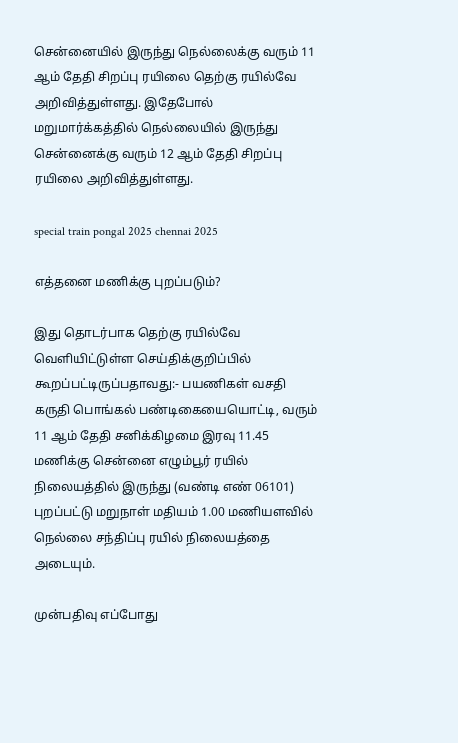சென்னையில் இருந்து நெல்லைக்கு வரும் 11 ஆம் தேதி சிறப்பு ரயிலை தெற்கு ரயில்வே அறிவித்துள்ளது. இதேபோல் மறுமார்க்கத்தில் நெல்லையில் இருந்து சென்னைக்கு வரும் 12 ஆம் தேதி சிறப்பு ரயிலை அறிவித்துள்ளது.

special train pongal 2025 chennai 2025

எத்தனை மணிக்கு புறப்படும்?

இது தொடர்பாக தெற்கு ரயில்வே வெளியிட்டுள்ள செய்திக்குறிப்பில் கூறப்பட்டிருப்பதாவது:- பயணிகள் வசதி கருதி பொங்கல் பண்டிகையையொட்டி, வரும் 11 ஆம் தேதி சனிக்கிழமை இரவு 11.45 மணிக்கு சென்னை எழும்பூர் ரயில் நிலையத்தில் இருந்து (வண்டி எண் 06101) புறப்பட்டு மறுநாள் மதியம் 1.00 மணியளவில் நெல்லை சந்திப்பு ரயில் நிலையத்தை அடையும்.

முன்பதிவு எப்போது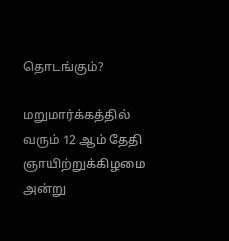தொடங்கும்?

மறுமார்க்கத்தில் வரும் 12 ஆம் தேதி ஞாயிற்றுக்கிழமை அன்று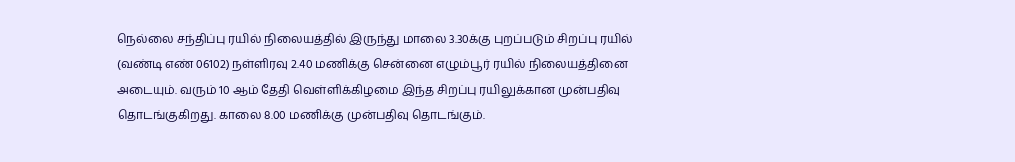நெல்லை சந்திப்பு ரயில் நிலையத்தில் இருந்து மாலை 3.30க்கு புறப்படும் சிறப்பு ரயில் (வண்டி எண் 06102) நள்ளிரவு 2.40 மணிக்கு சென்னை எழும்பூர் ரயில் நிலையத்தினை அடையும். வரும் 10 ஆம் தேதி வெள்ளிக்கிழமை இந்த சிறப்பு ரயிலுக்கான முன்பதிவு தொடங்குகிறது. காலை 8.00 மணிக்கு முன்பதிவு தொடங்கும்.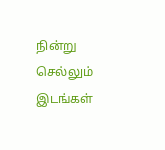நின்று செல்லும் இடங்கள்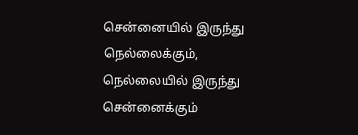சென்னையில் இருந்து நெல்லைக்கும், நெல்லையில் இருந்து சென்னைக்கும்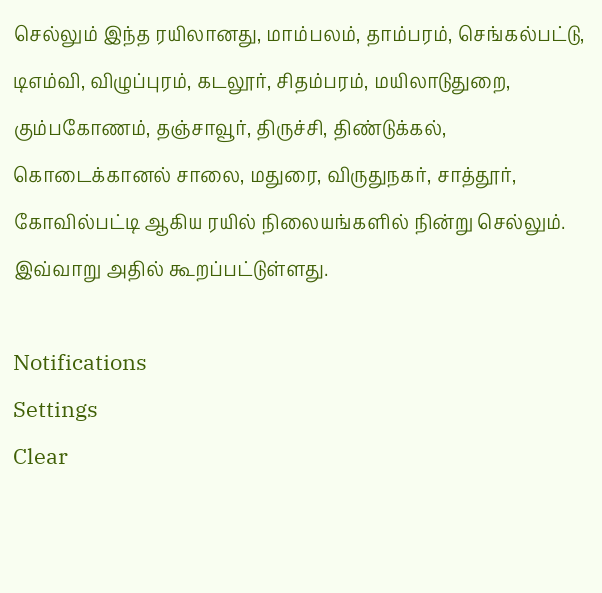செல்லும் இந்த ரயிலானது, மாம்பலம், தாம்பரம், செங்கல்பட்டு, டிஎம்வி, விழுப்புரம், கடலூர், சிதம்பரம், மயிலாடுதுறை, கும்பகோணம், தஞ்சாவூர், திருச்சி, திண்டுக்கல், கொடைக்கானல் சாலை, மதுரை, விருதுநகர், சாத்தூர், கோவில்பட்டி ஆகிய ரயில் நிலையங்களில் நின்று செல்லும். இவ்வாறு அதில் கூறப்பட்டுள்ளது.

Notifications
Settings
Clear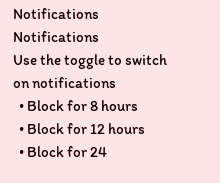Notifications
Notifications
Use the toggle to switch on notifications
  • Block for 8 hours
  • Block for 12 hours
  • Block for 24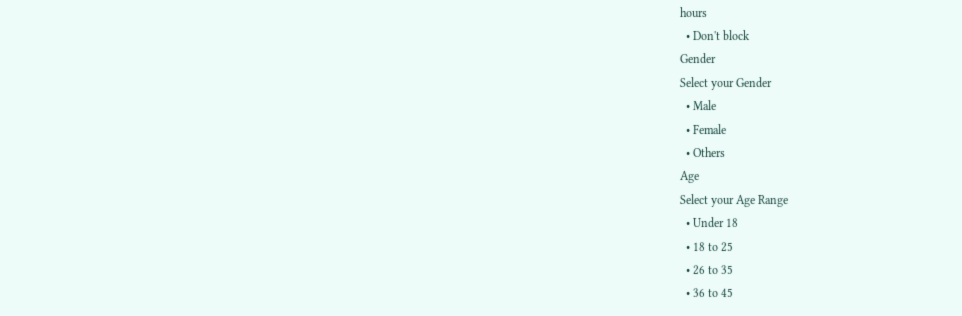hours
  • Don't block
Gender
Select your Gender
  • Male
  • Female
  • Others
Age
Select your Age Range
  • Under 18
  • 18 to 25
  • 26 to 35
  • 36 to 45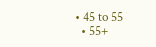• 45 to 55
  • 55+